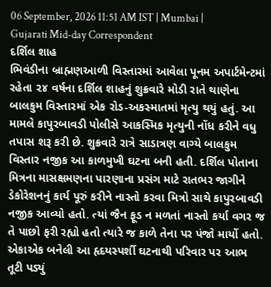06 September, 2026 11:51 AM IST | Mumbai | Gujarati Mid-day Correspondent
દર્શિલ શાહ
ભિવંડીના બ્રાહ્મણઆળી વિસ્તારમાં આવેલા પૂનમ અપાર્ટમેન્ટમાં રહેતા ૨૪ વર્ષના દર્શિલ શાહનું શુક્રવારે મોડી રાતે થાણેના બાલકુમ વિસ્તારમાં એક રોડ-અકસ્માતમાં મૃત્યુ થયું હતું. આ મામલે કાપુરબાવડી પોલીસે આકસ્મિક મૃત્યુની નોંધ કરીને વધુ તપાસ શરૂ કરી છે. શુક્રવારે રાત્રે સાડાત્રણ વાગ્યે બાલકુમ વિસ્તાર નજીક આ કાળમુખી ઘટના બની હતી. દર્શિલ પોતાના મિત્રના માસક્ષમણના પારણાના પ્રસંગ માટે રાતભર જાગીને ડેકોરેશનનું કાર્ય પૂરું કરીને નાસ્તો કરવા મિત્રો સાથે કાપુરબાવડી નજીક આવ્યો હતો. ત્યાં જૈન ફૂડ ન મળતાં નાસ્તો કર્યા વગર જ તે પાછો ફરી રહ્યો હતો ત્યારે જ કાળે તેના પર પંજો માર્યો હતો. એકાએક બનેલી આ હૃદયસ્પર્શી ઘટનાથી પરિવાર પર આભ તૂટી પડ્યું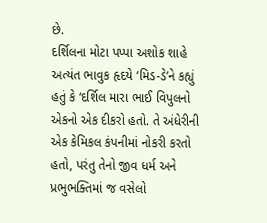છે.
દર્શિલના મોટા પપ્પા અશોક શાહે અત્યંત ભાવુક હૃદયે ‘મિડ-ડે’ને કહ્યું હતું કે ‘દર્શિલ મારા ભાઈ વિપુલનો એકનો એક દીકરો હતો. તે અંધેરીની એક કેમિકલ કંપનીમાં નોકરી કરતો હતો, પરંતુ તેનો જીવ ધર્મ અને પ્રભુભક્તિમાં જ વસેલો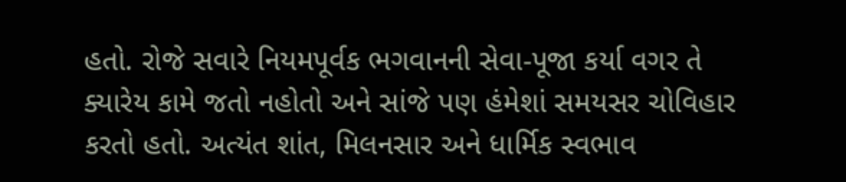હતો. રોજે સવારે નિયમપૂર્વક ભગવાનની સેવા-પૂજા કર્યા વગર તે ક્યારેય કામે જતો નહોતો અને સાંજે પણ હંમેશાં સમયસર ચોવિહાર કરતો હતો. અત્યંત શાંત, મિલનસાર અને ધાર્મિક સ્વભાવ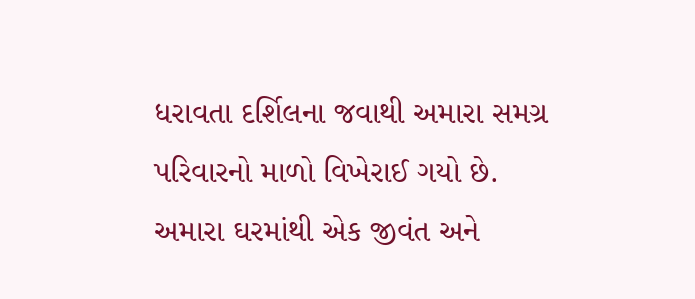ધરાવતા દર્શિલના જવાથી અમારા સમગ્ર પરિવારનો માળો વિખેરાઈ ગયો છે. અમારા ઘરમાંથી એક જીવંત અને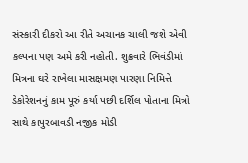સંસ્કારી દીકરો આ રીતે અચાનક ચાલી જશે એવી કલ્પના પણ અમે કરી નહોતી. શુક્રવારે ભિવંડીમાં મિત્રના ઘરે રાખેલા માસક્ષમણ પારણા નિમિત્તે ડેકોરેશનનું કામ પૂરું કર્યા પછી દર્શિલ પોતાના મિત્રો સાથે કાપુરબાવડી નજીક મોડી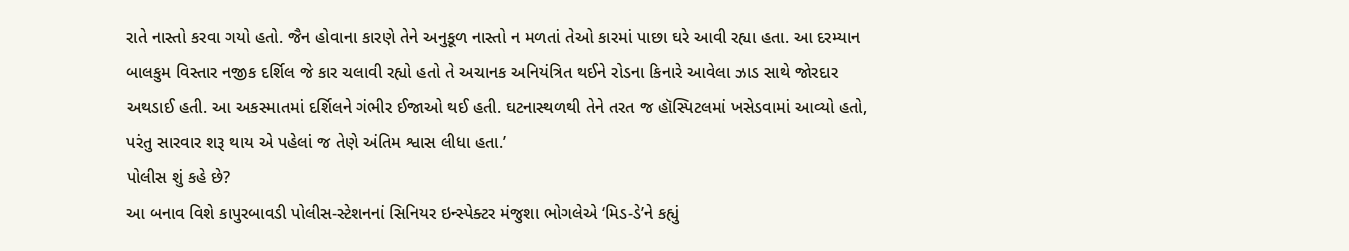રાતે નાસ્તો કરવા ગયો હતો. જૈન હોવાના કારણે તેને અનુકૂળ નાસ્તો ન મળતાં તેઓ કારમાં પાછા ઘરે આવી રહ્યા હતા. આ દરમ્યાન બાલકુમ વિસ્તાર નજીક દર્શિલ જે કાર ચલાવી રહ્યો હતો તે અચાનક અનિયંત્રિત થઈને રોડના કિનારે આવેલા ઝાડ સાથે જોરદાર અથડાઈ હતી. આ અકસ્માતમાં દર્શિલને ગંભીર ઈજાઓ થઈ હતી. ઘટનાસ્થળથી તેને તરત જ હૉસ્પિટલમાં ખસેડવામાં આવ્યો હતો, પરંતુ સારવાર શરૂ થાય એ પહેલાં જ તેણે અંતિમ શ્વાસ લીધા હતા.’
પોલીસ શું કહે છે?
આ બનાવ વિશે કાપુરબાવડી પોલીસ-સ્ટેશનનાં સિનિયર ઇન્સ્પેક્ટર મંજુશા ભોગલેએ ‘મિડ-ડે’ને કહ્યું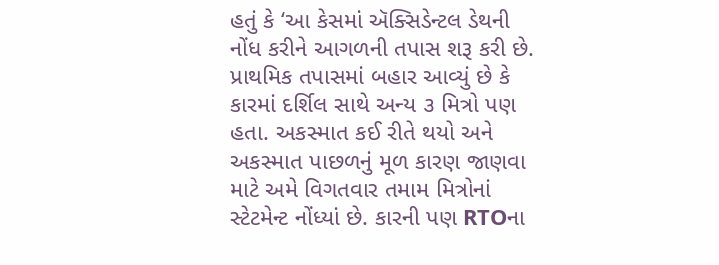હતું કે ‘આ કેસમાં ઍક્સિડેન્ટલ ડેથની નોંધ કરીને આગળની તપાસ શરૂ કરી છે. પ્રાથમિક તપાસમાં બહાર આવ્યું છે કે કારમાં દર્શિલ સાથે અન્ય ૩ મિત્રો પણ હતા. અકસ્માત કઈ રીતે થયો અને અકસ્માત પાછળનું મૂળ કારણ જાણવા માટે અમે વિગતવાર તમામ મિત્રોનાં સ્ટેટમેન્ટ નોંધ્યાં છે. કારની પણ RTOના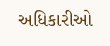અધિકારીઓ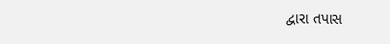દ્વારા તપાસ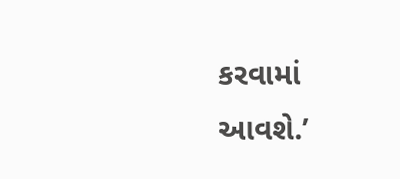કરવામાં આવશે.’